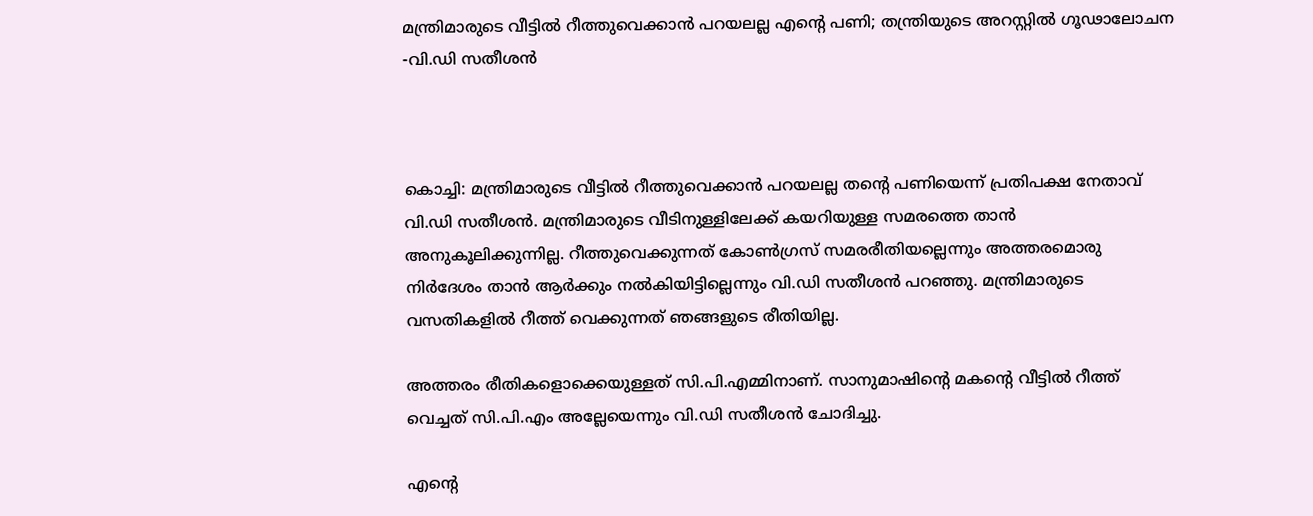മന്ത്രിമാരുടെ വീട്ടിൽ റീത്തുവെക്കാൻ പറയലല്ല എന്റെ പണി; തന്ത്രിയുടെ അറസ്റ്റിൽ ഗൂഢാലോചന -വി.ഡി സതീശൻ



കൊച്ചി: മന്ത്രിമാരുടെ വീട്ടിൽ റീത്തുവെക്കാൻ പറയലല്ല തന്റെ പണിയെന്ന് പ്രതിപക്ഷ നേതാവ് വി.ഡി സതീശൻ. മന്ത്രിമാരുടെ വീടിനുള്ളിലേക്ക് കയറിയുള്ള സമരത്തെ താൻ അനുകൂലിക്കുന്നില്ല. റീത്തുവെക്കുന്നത് കോൺഗ്രസ് സമരരീതിയല്ലെന്നും അത്തരമൊരു നിർദേശം താൻ ആർക്കും നൽകിയിട്ടില്ലെന്നും വി.ഡി സതീശൻ പറഞ്ഞു. മന്ത്രിമാരുടെ വസതികളിൽ റീത്ത് വെക്കുന്നത് ഞങ്ങളുടെ രീതിയില്ല.

അത്തരം രീതികളൊക്കെയുള്ളത് സി.പി.എമ്മിനാണ്. സാനുമാഷിന്റെ മകന്റെ വീട്ടിൽ റീത്ത് വെച്ചത് സി.പി.എം അല്ലേയെന്നും വി.ഡി സതീശൻ ചോദിച്ചു.

എന്റെ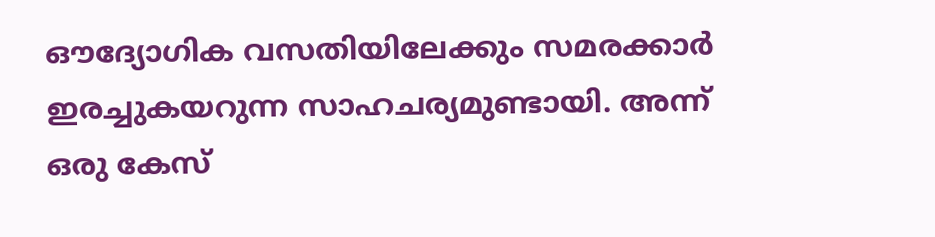ഔദ്യോഗിക വസതിയിലേക്കും സമരക്കാർ ഇരച്ചുകയറുന്ന സാഹചര്യമുണ്ടായി. അന്ന് ഒരു കേസ്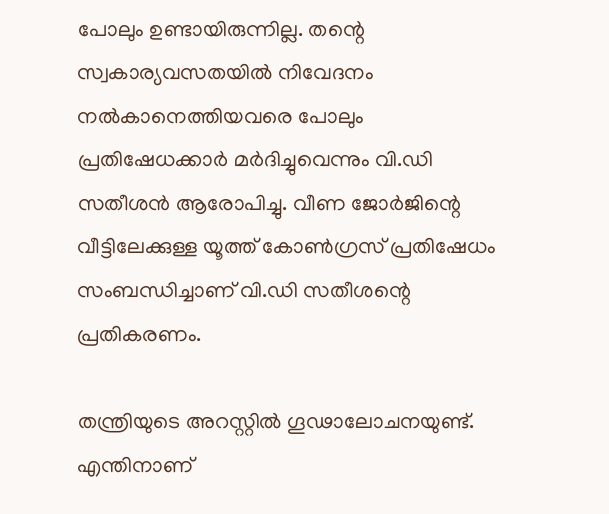പോലും ഉണ്ടായിരുന്നില്ല. തന്റെ സ്വകാര്യവസതയിൽ നിവേദനം നൽകാനെത്തിയവരെ പോലും പ്രതിഷേധക്കാർ മർദിച്ചുവെന്നും വി.ഡി സതീശൻ ആരോപിച്ചു. വീണ ജോർജിന്റെ വീട്ടിലേക്കുള്ള യൂത്ത് കോൺഗ്രസ് പ്രതിഷേധം സംബന്ധിച്ചാണ് വി.ഡി സതീശന്റെ പ്രതികരണം.

തന്ത്രിയുടെ അറസ്റ്റിൽ ഗൂഢാലോചനയുണ്ട്. എന്തിനാണ്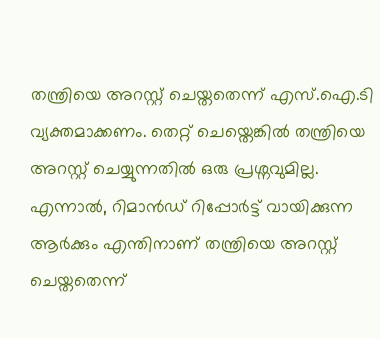തന്ത്രിയെ അറസ്റ്റ് ചെയ്തതെന്ന് എസ്.ഐ.ടി വ്യക്തമാക്കണം. തെറ്റ് ചെയ്തെങ്കിൽ തന്ത്രിയെ അറസ്റ്റ് ചെയ്യുന്നതിൽ ഒരു പ്രശ്നവുമില്ല. എന്നാൽ, റിമാൻഡ് റിപ്പോർട്ട് വായിക്കുന്ന ആർക്കും എന്തിനാണ് തന്ത്രിയെ അറസ്റ്റ് ചെയ്തതെന്ന്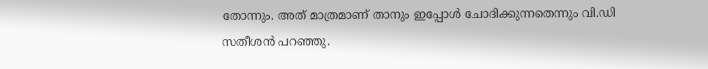തോന്നും. അത് മാത്രമാണ് താനും ഇപ്പോൾ ചോദിക്കുന്നതെന്നും വി.ഡി സതീശൻ പറഞ്ഞു.